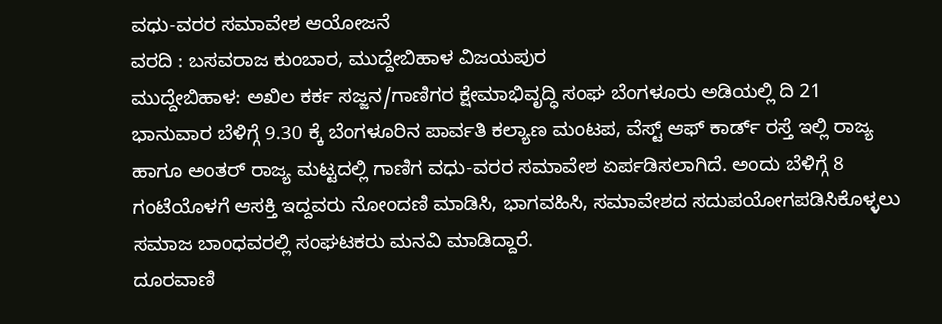ವಧು-ವರರ ಸಮಾವೇಶ ಆಯೋಜನೆ
ವರದಿ : ಬಸವರಾಜ ಕುಂಬಾರ, ಮುದ್ದೇಬಿಹಾಳ ವಿಜಯಪುರ
ಮುದ್ದೇಬಿಹಾಳ: ಅಖಿಲ ಕರ್ಕ ಸಜ್ಜನ/ಗಾಣಿಗರ ಕ್ಷೇಮಾಭಿವೃದ್ಧಿ ಸಂಘ ಬೆಂಗಳೂರು ಅಡಿಯಲ್ಲಿ ದಿ 21 ಭಾನುವಾರ ಬೆಳಿಗ್ಗೆ 9.30 ಕ್ಕೆ ಬೆಂಗಳೂರಿನ ಪಾರ್ವತಿ ಕಲ್ಯಾಣ ಮಂಟಪ, ವೆಸ್ಟ್ ಆಫ್ ಕಾರ್ಡ್ ರಸ್ತೆ ಇಲ್ಲಿ ರಾಜ್ಯ ಹಾಗೂ ಅಂತರ್ ರಾಜ್ಯ ಮಟ್ಟದಲ್ಲಿ ಗಾಣಿಗ ವಧು-ವರರ ಸಮಾವೇಶ ಏರ್ಪಡಿಸಲಾಗಿದೆ. ಅಂದು ಬೆಳಿಗ್ಗೆ 8 ಗಂಟೆಯೊಳಗೆ ಆಸಕ್ತಿ ಇದ್ದವರು ನೋಂದಣಿ ಮಾಡಿಸಿ, ಭಾಗವಹಿಸಿ, ಸಮಾವೇಶದ ಸದುಪಯೋಗಪಡಿಸಿಕೊಳ್ಳಲು ಸಮಾಜ ಬಾಂಧವರಲ್ಲಿ ಸಂಘಟಕರು ಮನವಿ ಮಾಡಿದ್ದಾರೆ.
ದೂರವಾಣಿ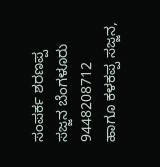ಸಂಪರ್ಕ ಶರಣಪ್ಪ ಸಜ್ಜನ ಬೆಂಗಳೂರು 9448208712 ಹಾಗೂ ಕಳಕಪ್ಪ ಸಜ್ಜನ,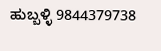ಹುಬ್ಬಳ್ಳಿ 9844379738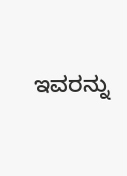ಇವರನ್ನು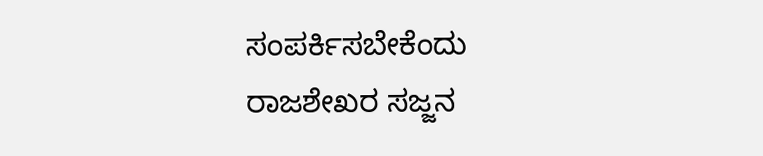ಸಂಪರ್ಕಿಸಬೇಕೆಂದು ರಾಜಶೇಖರ ಸಜ್ಜನ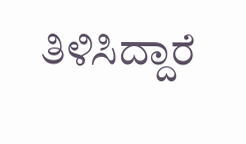ತಿಳಿಸಿದ್ದಾರೆ